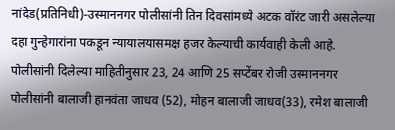नांदेड(प्रतिनिधी)-उस्माननगर पोलीसांनी तिन दिवसांमध्ये अटक वॉरंट जारी असलेल्या दहा गुन्हेगारांना पकडून न्यायालयासमक्ष हजर केल्याची कार्यवाही केली आहे. पोलीसांनी दिलेल्या माहितीनुसार 23, 24 आणि 25 सप्टेंबर रोजी उस्माननगर पोलीसांनी बालाजी हानवंता जाधव (52), मोहन बालाजी जाधव(33), रमेश बालाजी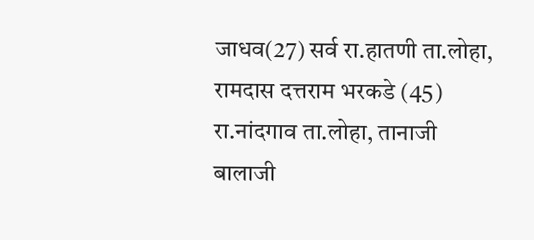जाधव(27) सर्व रा.हातणी ता.लोहा, रामदास दत्तराम भरकडे (45) रा.नांदगाव ता.लोहा, तानाजी बालाजी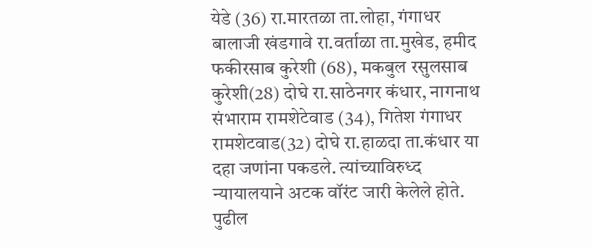येडे (36) रा.मारतळा ता.लोहा, गंगाधर बालाजी खंडगावे रा.वर्ताळा ता.मुखेड, हमीद फकीरसाब कुरेशी (68), मकबुल रसुलसाब कुरेशी(28) दोघे रा.साठेनगर कंधार, नागनाथ संभाराम रामशेटेवाड (34), गितेश गंगाधर रामशेटवाड(32) दोघे रा.हाळदा ता.कंधार या दहा जणांना पकडले. त्यांच्याविरुध्द न्यायालयाने अटक वॉरंट जारी केलेले होते. पुढील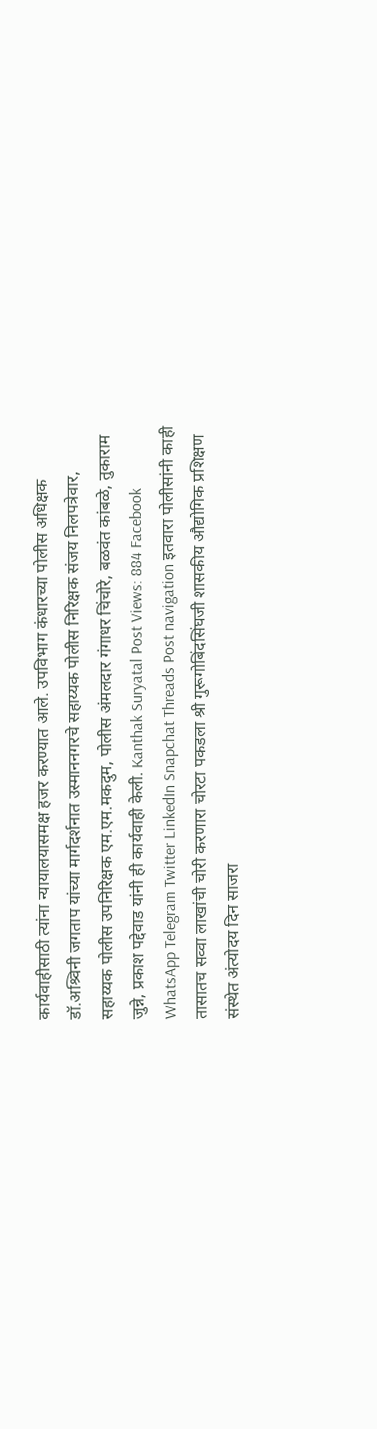कार्यवाहीसाठी त्यांना न्यायालयासमक्ष हजर करण्यात आले. उपविभाग कंधारच्या पोलीस अधिक्षक डॉ.अश्र्विनी जगताप यांच्या मार्गदर्शनात उस्माननगरचे सहाय्यक पोलीस निरिक्षक संजय निलपत्रेवार, सहाय्यक पोलीस उपनिरिक्षक एम.एम.मकदुम, पोलीस अंमलदार गंगाधर चिंचोरे, बळवंत कांबळे, तुकाराम जुन्ने, प्रकाश पद्देवाड यांनी ही कार्यवाही केली. Kanthak Suryatal Post Views: 884 Facebook WhatsApp Telegram Twitter LinkedIn Snapchat Threads Post navigation इतवारा पोलीसांनी काही तासातच सव्वा लाखांची चोरी करणारा चोरटा पकडला श्री गुरूगोबिंदसिंघजी शासकीय औद्योगिक प्रशिक्षण संस्थेत अंत्योदय दिन साजरा